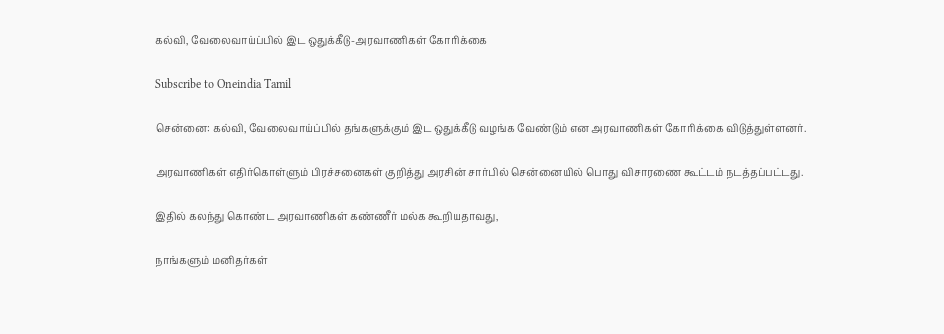கல்வி, வேலைவாய்ப்பில் இட ஒதுக்கீடு-அரவாணிகள் கோரிக்கை

Subscribe to Oneindia Tamil

சென்னை: கல்வி, வேலைவாய்ப்பில் தங்களுக்கும் இட ஒதுக்கீடு வழங்க வேண்டும் என அரவாணிகள் கோரிக்கை விடுத்துள்ளனர்.

அரவாணிகள் எதிர்கொள்ளும் பிரச்சனைகள் குறித்து அரசின் சார்பில் சென்னையில் பொது விசாரணை கூட்டம் நடத்தப்பட்டது.

இதில் கலந்து கொண்ட அரவாணிகள் கண்ணீர் மல்க கூறியதாவது,

நாங்களும் மனிதர்கள்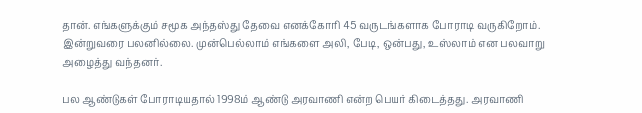தான். எங்களுக்கும் சமூக அந்தஸ்து தேவை எனக்கோரி 45 வருடங்களாக போராடி வருகிறோம். இன்றுவரை பலனில்லை. முன்பெல்லாம் எங்களை அலி, பேடி, ஒன்பது, உஸ்லாம் என பலவாறு அழைத்து வந்தனர்.

பல ஆண்டுகள் போராடியதால் 1998ம் ஆண்டு அரவாணி என்ற பெயர் கிடைத்தது. அரவாணி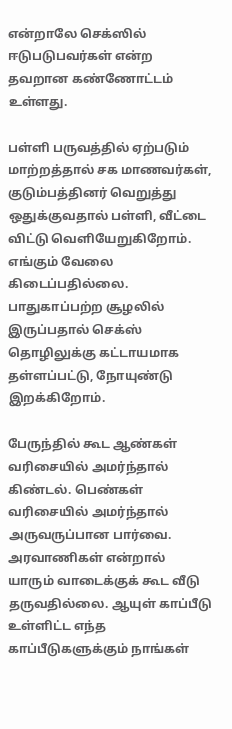என்றாலே செக்ஸில் ஈடுபடுபவர்கள் என்ற தவறான கண்ணோட்டம் உள்ளது.

பள்ளி பருவத்தில் ஏற்படும் மாற்றத்தால் சக மாணவர்கள், குடும்பத்தினர் வெறுத்து ஒதுக்குவதால் பள்ளி, வீட்டை விட்டு வெளியேறுகிறோம். எங்கும் வேலை கிடைப்பதில்லை. பாதுகாப்பற்ற சூழலில் இருப்பதால் செக்ஸ் தொழிலுக்கு கட்டாயமாக தள்ளப்பட்டு, நோயுண்டு இறக்கிறோம்.

பேருந்தில் கூட ஆண்கள் வரிசையில் அமர்ந்தால் கிண்டல். பெண்கள் வரிசையில் அமர்ந்தால் அருவருப்பான பார்வை. அரவாணிகள் என்றால் யாரும் வாடைக்குக் கூட வீடு தருவதில்லை. ஆயுள் காப்பீடு உள்ளிட்ட எந்த காப்பீடுகளுக்கும் நாங்கள்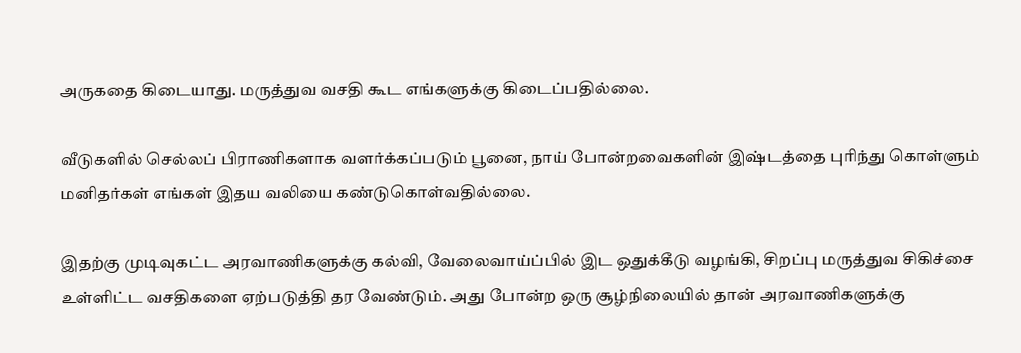அருகதை கிடையாது. மருத்துவ வசதி கூட எங்களுக்கு கிடைப்பதில்லை.

வீடுகளில் செல்லப் பிராணிகளாக வளர்க்கப்படும் பூனை, நாய் போன்றவைகளின் இஷ்டத்தை புரிந்து கொள்ளும் மனிதர்கள் எங்கள் இதய வலியை கண்டுகொள்வதில்லை.

இதற்கு முடிவுகட்ட அரவாணிகளுக்கு கல்வி, வேலைவாய்ப்பில் இட ஒதுக்கீடு வழங்கி, சிறப்பு மருத்துவ சிகிச்சை உள்ளிட்ட வசதிகளை ஏற்படுத்தி தர வேண்டும். அது போன்ற ஒரு சூழ்நிலையில் தான் அரவாணிகளுக்கு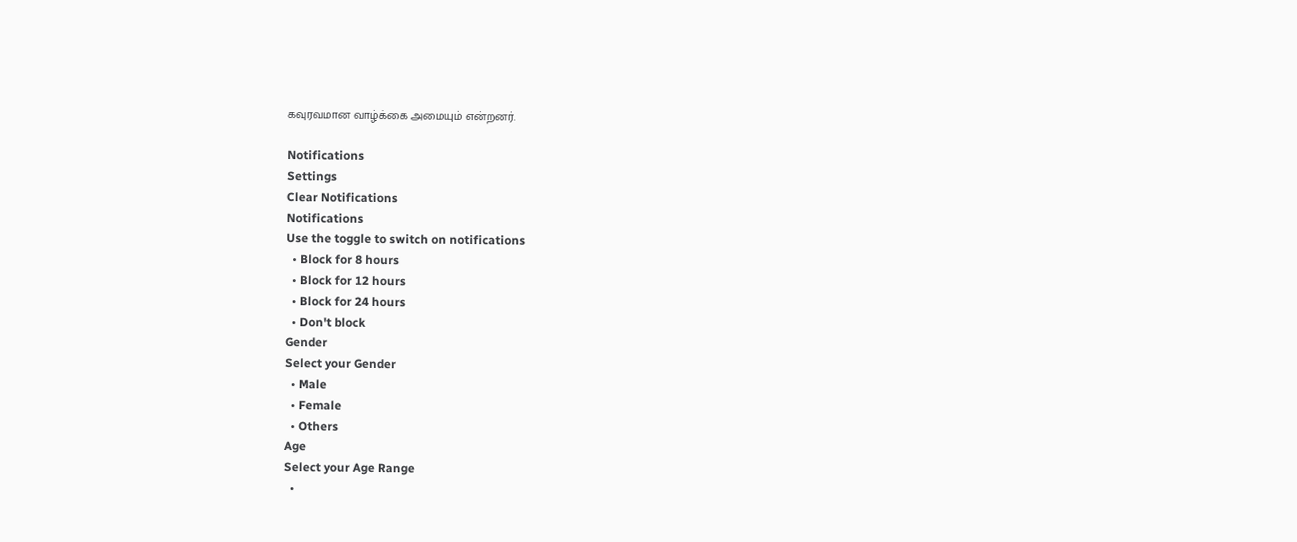கவுரவமான வாழ்க்கை அமையும் என்றனர்.

Notifications
Settings
Clear Notifications
Notifications
Use the toggle to switch on notifications
  • Block for 8 hours
  • Block for 12 hours
  • Block for 24 hours
  • Don't block
Gender
Select your Gender
  • Male
  • Female
  • Others
Age
Select your Age Range
  •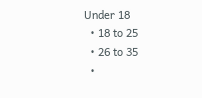Under 18
  • 18 to 25
  • 26 to 35
  •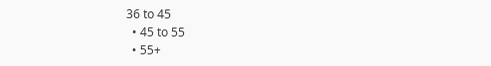36 to 45
  • 45 to 55
  • 55+